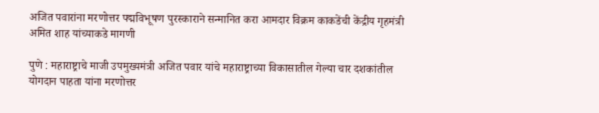अजित पवारांना मरणोत्तर पद्मविभूषण पुरस्काराने सन्मानित करा आमदार विक्रम काकडेंची केंद्रीय गृहमंत्री अमित शाह यांच्याकडे मागणी

पुणे : महाराष्ट्राचे माजी उपमुख्यमंत्री अजित पवार यांचे महाराष्ट्राच्या विकासातील गेल्या चार दशकांतील योगदान पाहता यांना मरणोत्तर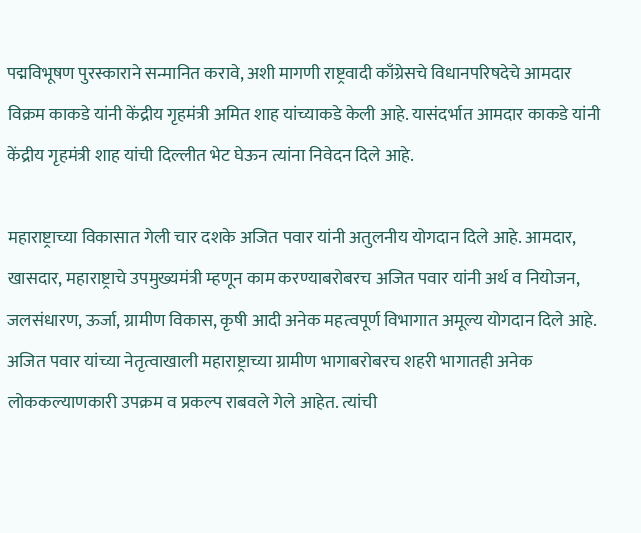पद्मविभूषण पुरस्काराने सन्मानित करावे, अशी मागणी राष्ट्रवादी काँग्रेसचे विधानपरिषदेचे आमदार विक्रम काकडे यांनी केंद्रीय गृहमंत्री अमित शाह यांच्याकडे केली आहे. यासंदर्भात आमदार काकडे यांनी केंद्रीय गृहमंत्री शाह यांची दिल्लीत भेट घेऊन त्यांना निवेदन दिले आहे.

महाराष्ट्राच्या विकासात गेली चार दशके अजित पवार यांनी अतुलनीय योगदान दिले आहे. आमदार, खासदार, महाराष्ट्राचे उपमुख्यमंत्री म्हणून काम करण्याबरोबरच अजित पवार यांनी अर्थ व नियोजन, जलसंधारण, ऊर्जा, ग्रामीण विकास, कृषी आदी अनेक महत्वपूर्ण विभागात अमूल्य योगदान दिले आहे. अजित पवार यांच्या नेतृत्वाखाली महाराष्ट्राच्या ग्रामीण भागाबरोबरच शहरी भागातही अनेक लोककल्याणकारी उपक्रम व प्रकल्प राबवले गेले आहेत. त्यांची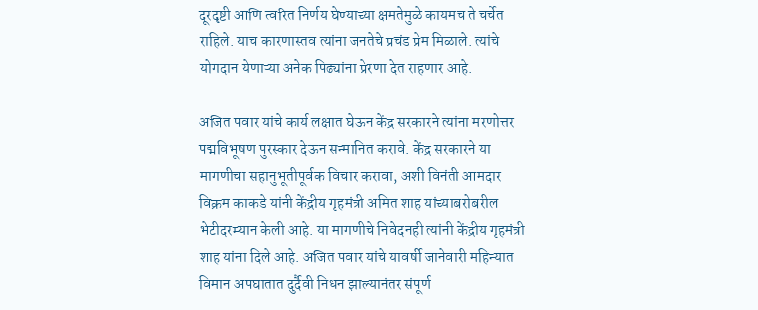दूरदृष्टी आणि त्वरित निर्णय घेण्याच्या क्षमतेमुळे कायमच ते चर्चेत राहिले. याच कारणास्तव त्यांना जनतेचे प्रचंड प्रेम मिळाले. त्यांचे योगदान येणाऱ्या अनेक पिढ्यांना प्रेरणा देत राहणार आहे.

अजित पवार यांचे कार्य लक्षात घेऊन केंद्र सरकारने त्यांना मरणोत्तर पद्मविभूषण पुरस्कार देऊन सन्मानित करावे. केंद्र सरकारने या मागणीचा सहानुभूतीपूर्वक विचार करावा, अशी विनंती आमदार विक्रम काकडे यांनी केंद्रीय गृहमंत्री अमित शाह यांच्याबरोबरील भेटीदरम्यान केली आहे. या मागणीचे निवेदनही त्यांनी केंद्रीय गृहमंत्री शाह यांना दिले आहे. अजित पवार यांचे यावर्षी जानेवारी महिन्यात विमान अपघातात दुर्दैवी निधन झाल्यानंतर संपूर्ण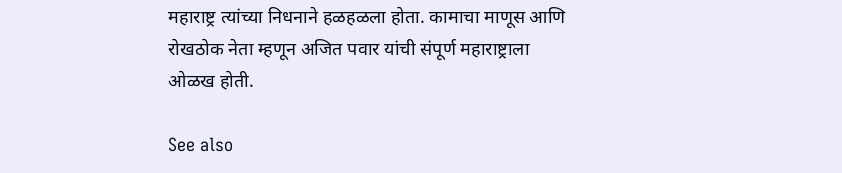महाराष्ट्र त्यांच्या निधनाने हळहळला होता. कामाचा माणूस आणि रोखठोक नेता म्हणून अजित पवार यांची संपूर्ण महाराष्ट्राला ओळख होती.

See also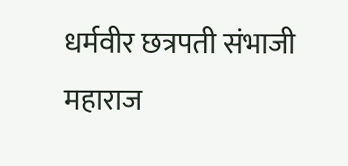धर्मवीर छत्रपती संभाजी महाराज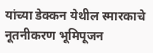यांच्या डेक्कन येथील स्मारकाचे नूतनीकरण भूमिपूजन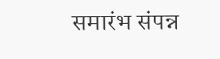समारंभ संपन्न